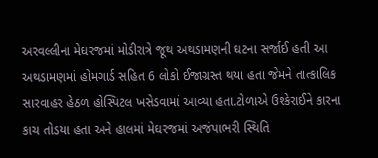અરવલ્લીના મેઘરજમાં મોડીરાત્રે જૂથ અથડામણની ઘટના સર્જાઈ હતી આ અથડામણમાં હોમગાર્ડ સહિત 6 લોકો ઈજાગ્રસ્ત થયા હતા જેમને તાત્કાલિક સારવાહર હેઠળ હોસ્પિટલ ખસેડવામાં આવ્યા હતા.ટોળાએ ઉશ્કેરાઈને કારના કાચ તોડયા હતા અને હાલમાં મેઘરજમાં અજંપાભરી સ્થિતિ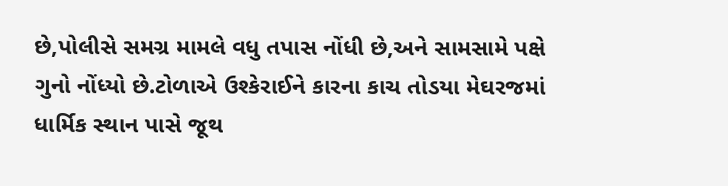છે,પોલીસે સમગ્ર મામલે વધુ તપાસ નોંધી છે,અને સામસામે પક્ષે ગુનો નોંધ્યો છે.ટોળાએ ઉશ્કેરાઈને કારના કાચ તોડયા મેઘરજમાં ધાર્મિક સ્થાન પાસે જૂથ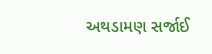અથડામણ સર્જાઈ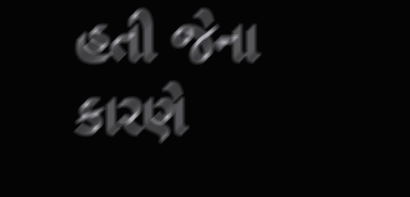હતી જેના કારણે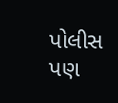પોલીસ પણ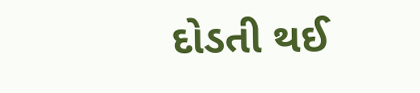દોડતી થઈ